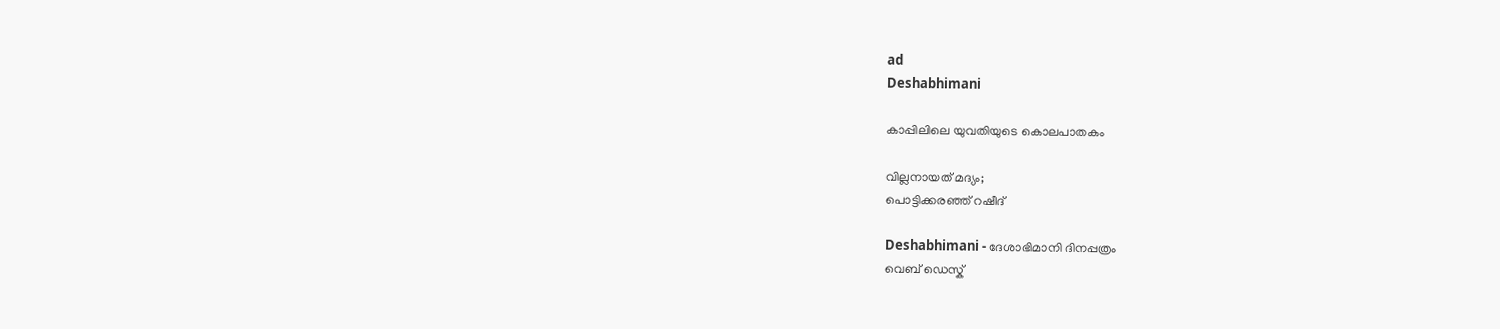ad
Deshabhimani

കാപ്പിലിലെ യുവതിയുടെ കൊലപാതകം

വില്ലനായത് മദ്യം;
പൊട്ടിക്കരഞ്ഞ് റഷീദ്

Deshabhimani - ദേശാഭിമാനി ദിനപ്പത്രം
വെബ് ഡെസ്ക്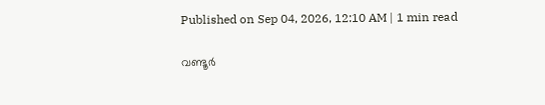Published on Sep 04, 2026, 12:10 AM | 1 min read

വണ്ടൂർ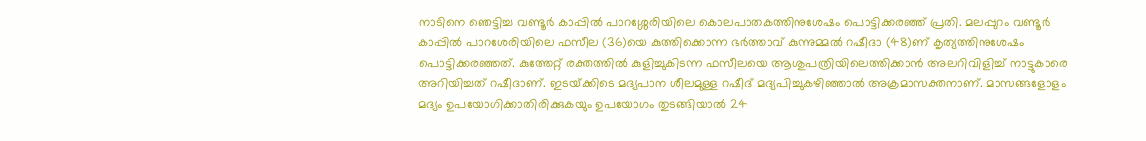നാടിനെ ഞെട്ടിച്ച വണ്ടൂർ കാപ്പിൽ പാറശ്ശേരിയിലെ കൊലപാതകത്തിനുശേഷം പൊട്ടിക്കരഞ്ഞ്‌ പ്രതി. മലപ്പുറം വണ്ടൂർ കാപ്പിൽ പാറശേരിയിലെ ഫസീല (36)യെ കുത്തിക്കൊന്ന ഭർത്താവ്‌ കുന്നുമ്മൽ റഷീദാ (48)ണ്‌ കൃത്യത്തിനുശേഷം പൊട്ടിക്കരഞ്ഞത്‌. കുത്തേറ്റ് രക്തത്തിൽ കുളിച്ചുകിടന്ന ഫസീലയെ ആശുപത്രിയിലെത്തിക്കാൻ അലറിവിളിച്ച്‌ നാട്ടുകാരെ അറിയിച്ചത്‌ റഷീദാണ്‌. ഇടയ്‌ക്കിടെ മദ്യപാന ശീലമുള്ള റഷീദ്‌ മദ്യപിച്ചുകഴിഞ്ഞാൽ അക്രമാസക്തനാണ്‌. മാസങ്ങളോളം മദ്യം ഉപയോഗിക്കാതിരിക്കുകയും ഉപയോഗം തുടങ്ങിയാല്‍ 24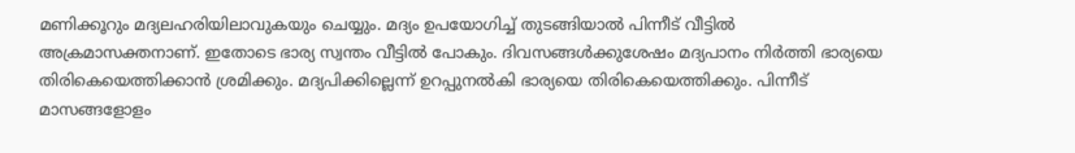മണിക്കൂറും മദ്യലഹരിയിലാവുകയും ചെയ്യും. മദ്യം ഉപയോഗിച്ച് തുടങ്ങിയാല്‍ പിന്നീട് വീട്ടില്‍ അക്രമാസക്തനാണ്. ഇതോടെ ഭാര്യ സ്വന്തം വീട്ടില്‍ പോകും. ദിവസങ്ങള്‍ക്കുശേഷം മദ്യപാനം നിര്‍ത്തി ഭാര്യയെ തിരികെയെത്തിക്കാന്‍ ശ്രമിക്കും. മദ്യപിക്കില്ലെന്ന്‌ ഉറപ്പുനൽകി ഭാര്യയെ തിരികെയെത്തിക്കും. പിന്നീട് മാസങ്ങളോളം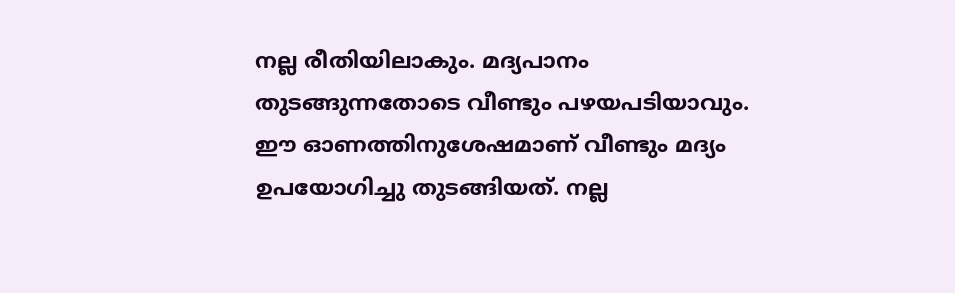നല്ല രീതിയിലാകും. മദ്യപാനം തുടങ്ങുന്നതോടെ വീണ്ടും പഴയപടിയാവും. ഈ ഓണത്തിനുശേഷമാണ് വീണ്ടും മദ്യം ഉപയോഗിച്ചു തുടങ്ങിയത്. നല്ല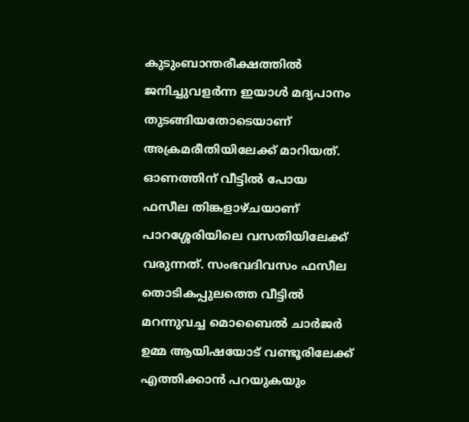കുടുംബാന്തരീക്ഷത്തില്‍ ജനിച്ചുവളര്‍ന്ന ഇയാള്‍ മദ്യപാനം തുടങ്ങിയതോടെയാണ്‌ അക്രമരീതിയിലേക്ക്‌ മാറിയത്‌. ഓണത്തിന് വീട്ടിൽ പോയ ഫസീല തിങ്കളാഴ്ചയാണ് പാറശ്ശേരിയിലെ വസതിയിലേക്ക് വരുന്നത്. സംഭവദിവസം ഫസീല തൊടികപ്പുലത്തെ വീട്ടിൽ മറന്നുവച്ച മൊബൈൽ ചാർജർ ഉമ്മ ആയിഷയോട് വണ്ടൂരിലേക്ക് എത്തിക്കാൻ പറയുകയും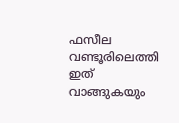ഫസീല വണ്ടൂരിലെത്തി ഇത്‌ വാങ്ങുകയും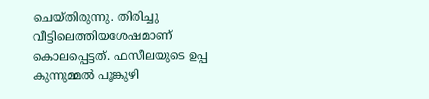ചെയ്‌തിരുന്നു. തിരിച്ചു വീട്ടിലെത്തിയശേഷമാണ്‌ കൊലപ്പെട്ടത്‌. ഫസീലയുടെ ഉപ്പ കുന്നുമ്മൽ പൂങ്കുഴി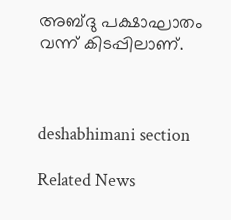അബ്ദു പക്ഷാഘാതം വന്ന് കിടപ്പിലാണ്.



deshabhimani section

Related News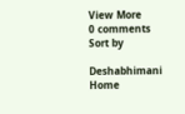View More
0 comments
Sort by

Deshabhimani
Home